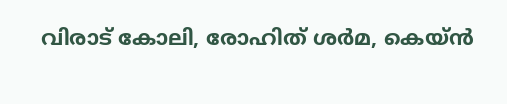വിരാട് കോലി, രോഹിത് ശര്‍മ, കെയ്ന്‍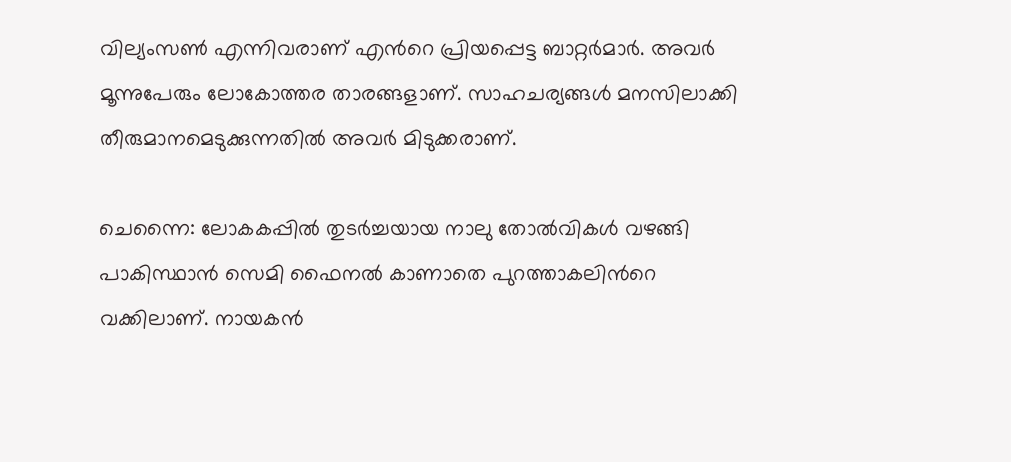വില്യംസണ്‍ എന്നിവരാണ് എന്‍റെ പ്രിയപ്പെട്ട ബാറ്റര്‍മാര്‍. അവര്‍ മൂന്നുപേരും ലോകോത്തര താരങ്ങളാണ്. സാഹചര്യങ്ങള്‍ മനസിലാക്കി തീരുമാനമെടുക്കുന്നതില്‍ അവര്‍ മിടുക്കരാണ്.

ചെന്നൈ: ലോകകപ്പില്‍ തുടര്‍ച്ചയായ നാലു തോല്‍വികള്‍ വഴങ്ങി പാകിസ്ഥാന്‍ സെമി ഫൈനല്‍ കാണാതെ പുറത്താകലിന്‍റെ വക്കിലാണ്. നായകന്‍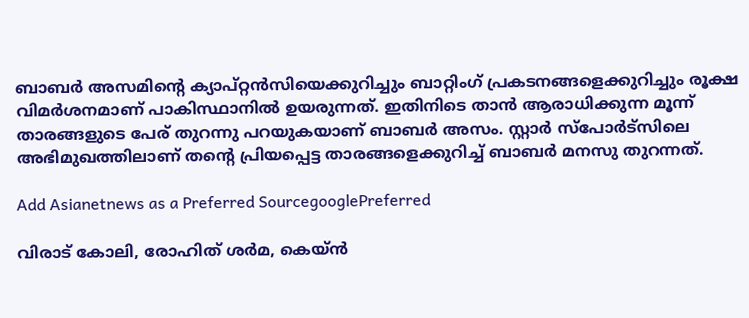ബാബര്‍ അസമിന്‍റെ ക്യാപ്റ്റന്‍സിയെക്കുറിച്ചും ബാറ്റിംഗ് പ്രകടനങ്ങളെക്കുറിച്ചും രൂക്ഷ വിമര്‍ശനമാണ് പാകിസ്ഥാനില്‍ ഉയരുന്നത്. ഇതിനിടെ താന്‍ ആരാധിക്കുന്ന മൂന്ന് താരങ്ങളുടെ പേര് തുറന്നു പറയുകയാണ് ബാബര്‍ അസം. സ്റ്റാര്‍ സ്പോര്‍ട്സിലെ അഭിമുഖത്തിലാണ് തന്‍റെ പ്രിയപ്പെട്ട താരങ്ങളെക്കുറിച്ച് ബാബര്‍ മനസു തുറന്നത്.

Add Asianetnews as a Preferred SourcegooglePreferred

വിരാട് കോലി, രോഹിത് ശര്‍മ, കെയ്ന്‍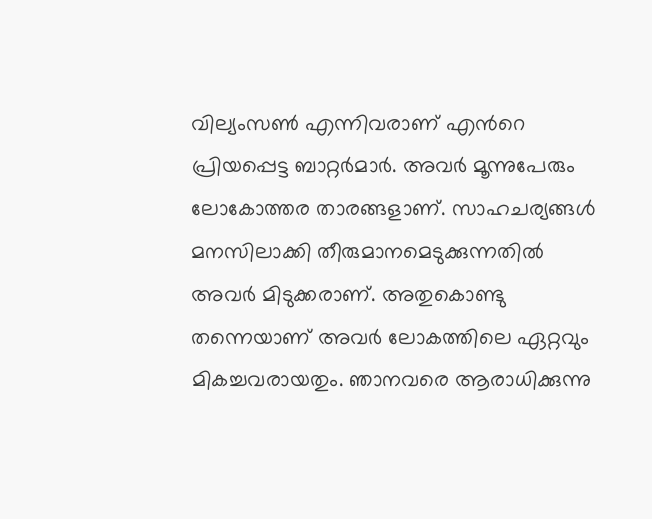വില്യംസണ്‍ എന്നിവരാണ് എന്‍റെ പ്രിയപ്പെട്ട ബാറ്റര്‍മാര്‍. അവര്‍ മൂന്നുപേരും ലോകോത്തര താരങ്ങളാണ്. സാഹചര്യങ്ങള്‍ മനസിലാക്കി തീരുമാനമെടുക്കുന്നതില്‍ അവര്‍ മിടുക്കരാണ്. അതുകൊണ്ടു തന്നെയാണ് അവര്‍ ലോകത്തിലെ ഏറ്റവും മികച്ചവരായതും. ഞാനവരെ ആരാധിക്കുന്നു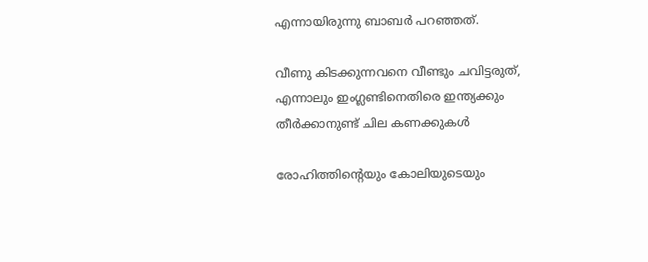എന്നായിരുന്നു ബാബര്‍ പറഞ്ഞത്.

വീണു കിടക്കുന്നവനെ വീണ്ടും ചവിട്ടരുത്, എന്നാലും ഇംഗ്ലണ്ടിനെതിരെ ഇന്ത്യക്കും തീര്‍ക്കാനുണ്ട് ചില കണക്കുകള്‍

രോഹിത്തിന്‍റെയും കോലിയുടെയും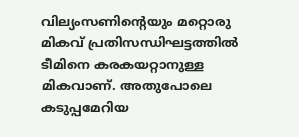വില്യംസണിന്‍റെയും മറ്റൊരു മികവ് പ്രതിസന്ധിഘട്ടത്തില്‍ ടീമിനെ കരകയറ്റാനുള്ള മികവാണ്. അതുപോലെ കടുപ്പമേറിയ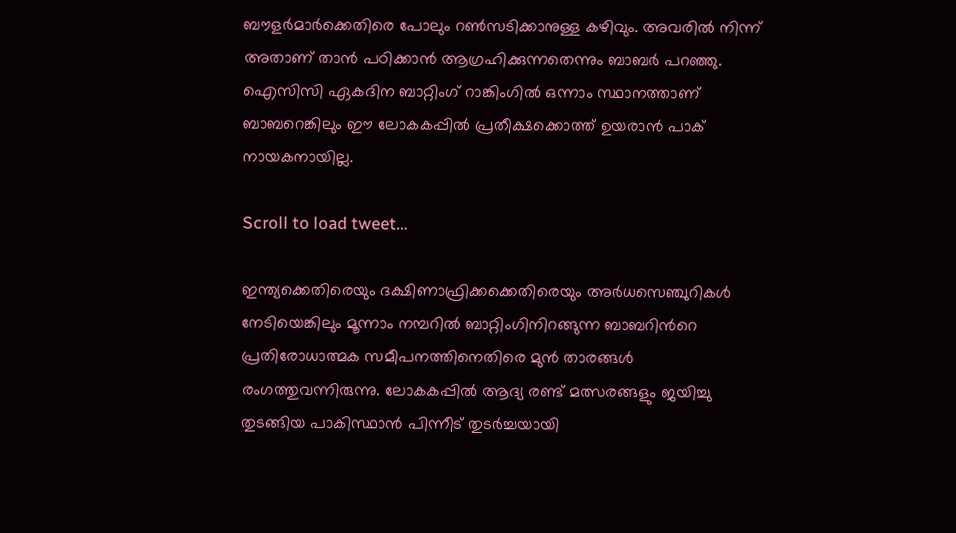ബൗളര്‍മാര്‍ക്കെതിരെ പോലും റണ്‍സടിക്കാനുള്ള കഴിവും. അവരില്‍ നിന്ന് അതാണ് താന്‍ പഠിക്കാന്‍ ആഗ്രഹിക്കുന്നതെന്നും ബാബര്‍ പറഞ്ഞു. ഐസിസി ഏകദിന ബാറ്റിംഗ് റാങ്കിംഗില്‍ ഒന്നാം സ്ഥാനത്താണ് ബാബറെങ്കിലും ഈ ലോകകപ്പില്‍ പ്രതീക്ഷക്കൊത്ത് ഉയരാന്‍ പാക് നായകനായില്ല.

Scroll to load tweet…

ഇന്ത്യക്കെതിരെയും ദക്ഷിണാഫ്രിക്കക്കെതിരെയും അര്‍ധസെഞ്ചുറികള്‍ നേടിയെങ്കിലും മൂന്നാം നമ്പറില്‍ ബാറ്റിംഗിനിറങ്ങുന്ന ബാബറിന്‍റെ പ്രതിരോധാത്മക സമീപനത്തിനെതിരെ മുന്‍ താരങ്ങള്‍ രംഗത്തുവന്നിരുന്നു. ലോകകപ്പില്‍ ആദ്യ രണ്ട് മത്സരങ്ങളും ജയിച്ചു തുടങ്ങിയ പാകിസ്ഥാന്‍ പിന്നീട് തുടര്‍ച്ചയായി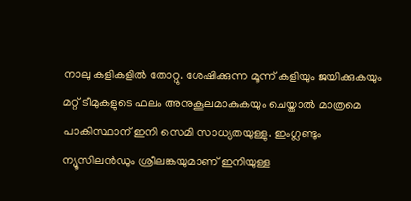നാലു കളികളില്‍ തോറ്റു. ശേഷിക്കുന്ന മൂന്ന് കളിയും ജയിക്കുകയും മറ്റ് ടീമുകളുടെ ഫലം അനുകൂലമാകുകയും ചെയ്താല്‍ മാത്രമെ പാകിസ്ഥാന് ഇനി സെമി സാധ്യതയുള്ളു. ഇംഗ്ലണ്ടും ന്യൂസിലന്‍ഡും ശ്രീലങ്കയുമാണ് ഇനിയുള്ള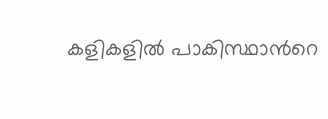കളികളില്‍ പാകിസ്ഥാന്‍റെ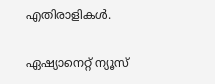എതിരാളികള്‍.

ഏഷ്യാനെറ്റ് ന്യൂസ്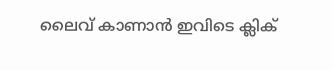ലൈവ് കാണാന്‍ ഇവിടെ ക്ലിക്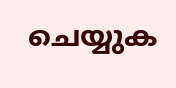ചെയ്യുക